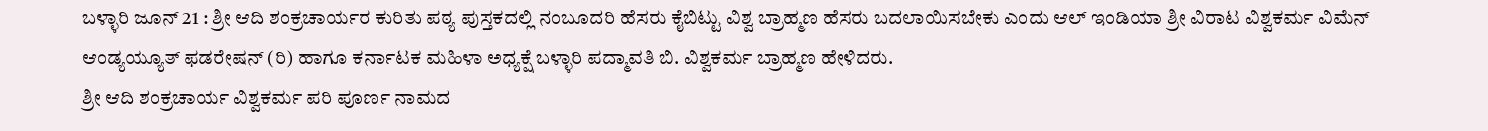ಬಳ್ಳಾರಿ ಜೂನ್ 21 : ಶ್ರೀ ಆದಿ ಶಂಕ್ರಚಾರ್ಯರ ಕುರಿತು ಪಠ್ಯ ಪುಸ್ತಕದಲ್ಲಿ ನಂಬೂದರಿ ಹೆಸರು ಕೈಬಿಟ್ಟು ವಿಶ್ವ ಬ್ರಾಹ್ಮಣ ಹೆಸರು ಬದಲಾಯಿಸಬೇಕು ಎಂದು ಆಲ್ ಇಂಡಿಯಾ ಶ್ರೀ ವಿರಾಟ ವಿಶ್ವಕರ್ಮ ವಿಮೆನ್ ಆಂಡ್ಯಯ್ಯೂತ್ ಫಡರೇಷನ್ (ರಿ) ಹಾಗೂ ಕರ್ನಾಟಕ ಮಹಿಳಾ ಅಧ್ಯಕ್ಷೆ ಬಳ್ಳಾರಿ ಪದ್ಮಾವತಿ ಬಿ. ವಿಶ್ವಕರ್ಮ ಬ್ರಾಹ್ಮಣ ಹೇಳಿದರು.
ಶ್ರೀ ಆದಿ ಶಂಕ್ರಚಾರ್ಯ ವಿಶ್ವಕರ್ಮ ಪರಿ ಪೂರ್ಣ ನಾಮದ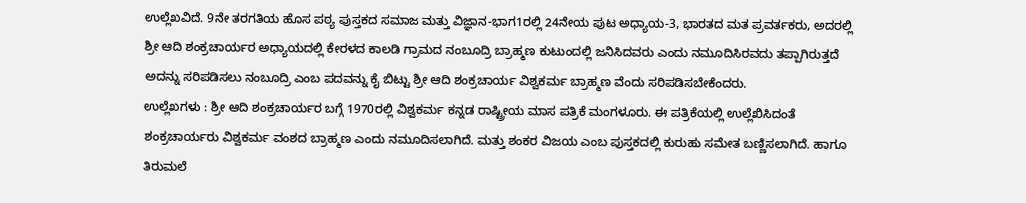ಉಲ್ಲೆಖವಿದೆ. 9ನೇ ತರಗತಿಯ ಹೊಸ ಪಠ್ಯ ಪುಸ್ತಕದ ಸಮಾಜ ಮತ್ತು ವಿಜ್ಞಾನ-ಭಾಗ1ರಲ್ಲಿ 24ನೇಯ ಪುಟ ಅಧ್ಯಾಯ-3, ಭಾರತದ ಮತ ಪ್ರವರ್ತಕರು, ಅದರಲ್ಲಿ ಶ್ರೀ ಆದಿ ಶಂಕ್ರಚಾರ್ಯರ ಅಧ್ಯಾಯದಲ್ಲಿ ಕೇರಳದ ಕಾಲಡಿ ಗ್ರಾಮದ ನಂಬೂದ್ರಿ ಬ್ರಾಹ್ಮಣ ಕುಟುಂದಲ್ಲಿ ಜನಿಸಿದವರು ಎಂದು ನಮೂದಿಸಿರವದು ತಪ್ಪಾಗಿರುತ್ತದೆ ಅದನ್ನು ಸರಿಪಡಿಸಲು ನಂಬೂದ್ರಿ ಎಂಬ ಪದವನ್ನು ಕೈ ಬಿಟ್ಟು ಶ್ರೀ ಆದಿ ಶಂಕ್ರಚಾರ್ಯ ವಿಶ್ವಕರ್ಮ ಬ್ರಾಹ್ಮಣ ವೆಂದು ಸರಿಪಡಿಸಬೇಕೆಂದರು.
ಉಲ್ಲೆಖಗಳು : ಶ್ರೀ ಆದಿ ಶಂಕ್ರಚಾರ್ಯರ ಬಗ್ಗೆ 1970ರಲ್ಲಿ ವಿಶ್ವಕರ್ಮ ಕನ್ನಡ ರಾಷ್ಟ್ರೀಯ ಮಾಸ ಪತ್ರಿಕೆ ಮಂಗಳೂರು. ಈ ಪತ್ರಿಕೆಯಲ್ಲಿ ಉಲ್ಲೆಖಿಸಿದಂತೆ ಶಂಕ್ರಚಾರ್ಯರು ವಿಶ್ವಕರ್ಮ ವಂಶದ ಬ್ರಾಹ್ಮಣ ಎಂದು ನಮೂದಿಸಲಾಗಿದೆ. ಮತ್ತು ಶಂಕರ ವಿಜಯ ಎಂಬ ಪುಸ್ತಕದಲ್ಲಿ ಕುರುಹು ಸಮೇತ ಬಣ್ಣಿಸಲಾಗಿದೆ. ಹಾಗೂ ತಿರುಮಲೆ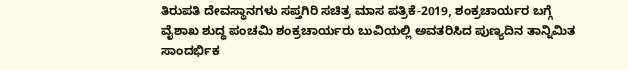ತಿರುಪತಿ ದೇವಸ್ಥಾನಗಳು ಸಪ್ತಗಿರಿ ಸಚಿತ್ರ ಮಾಸ ಪತ್ರಿಕೆ-2019, ಶಂಕ್ರಚಾರ್ಯರ ಬಗ್ಗೆ ವೈಶಾಖ ಶುದ್ಧ ಪಂಚಮಿ ಶಂಕ್ರಚಾರ್ಯರು ಬುವಿಯಲ್ಲಿ ಅವತರಿಸಿದ ಪುಣ್ಯದಿನ ತಾನ್ನಿಮಿತ ಸಾಂದರ್ಭಿಕ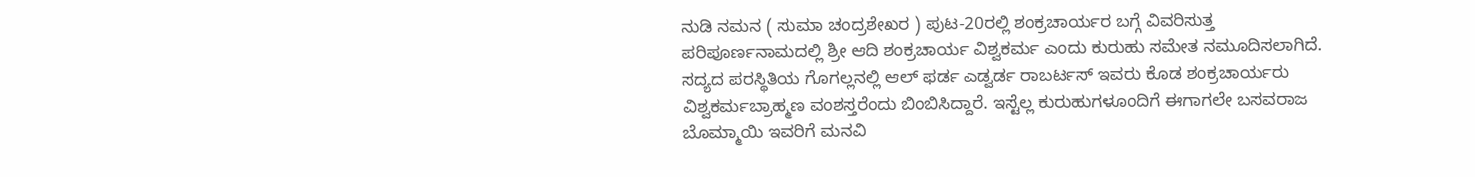ನುಡಿ ನಮನ ( ಸುಮಾ ಚಂದ್ರಶೇಖರ ) ಪುಟ-20ರಲ್ಲಿ ಶಂಕ್ರಚಾರ್ಯರ ಬಗ್ಗೆ ವಿವರಿಸುತ್ತ ಪರಿಪೂರ್ಣನಾಮದಲ್ಲಿ ಶ್ರೀ ಆದಿ ಶಂಕ್ರಚಾರ್ಯ ವಿಶ್ವಕರ್ಮ ಎಂದು ಕುರುಹು ಸಮೇತ ನಮೂದಿಸಲಾಗಿದೆ. ಸದ್ಯದ ಪರಸ್ಥಿತಿಯ ಗೊಗಲ್ಲನಲ್ಲಿ ಆಲ್ ಫರ್ಡ ಎಡ್ವರ್ಡ ರಾಬರ್ಟಸ್ ಇವರು ಕೊಡ ಶಂಕ್ರಚಾರ್ಯರು ವಿಶ್ವಕರ್ಮಬ್ರಾಹ್ಮಣ ವಂಶಸ್ತರೆಂದು ಬಿಂಬಿಸಿದ್ದಾರೆ. ಇಸ್ಟೆಲ್ಲ ಕುರುಹುಗಳೂಂದಿಗೆ ಈಗಾಗಲೇ ಬಸವರಾಜ ಬೊಮ್ಮಾಯಿ ಇವರಿಗೆ ಮನವಿ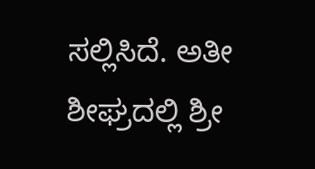ಸಲ್ಲಿಸಿದೆ. ಅತೀ ಶೀಘ್ರದಲ್ಲಿ ಶ್ರೀ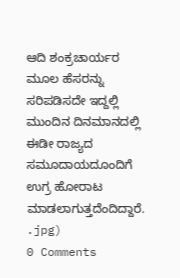ಆದಿ ಶಂಕ್ರಚಾರ್ಯರ ಮೂಲ ಹೆಸರನ್ನು ಸರಿಪಡಿಸದೇ ಇದ್ದಲ್ಲಿ ಮುಂದಿನ ದಿನಮಾನದಲ್ಲಿ ಈಡೀ ರಾಜ್ಯದ ಸಮೂದಾಯದೂಂದಿಗೆ ಉಗ್ರ ಹೋರಾಟ ಮಾಡಲಾಗುತ್ತದೆಂದಿದ್ದಾರೆ.
.jpg)
0 Comments